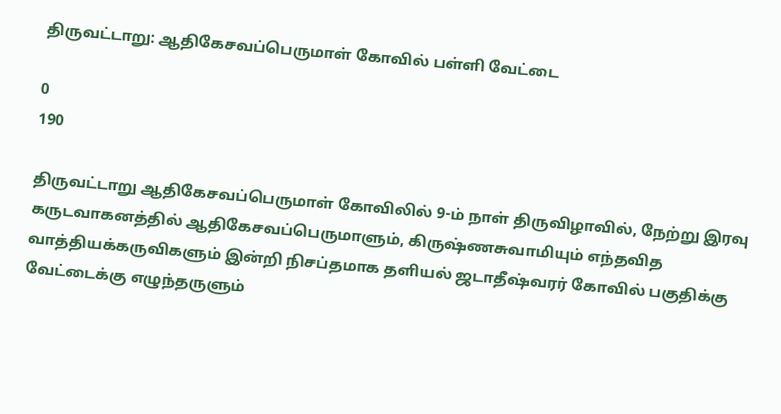திருவட்டாறு: ஆதிகேசவப்பெருமாள் கோவில் பள்ளி வேட்டை

0
190

திருவட்டாறு ஆதிகேசவப்பெருமாள் கோவிலில் 9-ம் நாள் திருவிழாவில், நேற்று இரவு கருடவாகனத்தில் ஆதிகேசவப்பெருமாளும், கிருஷ்ணசுவாமியும் எந்தவித வாத்தியக்கருவிகளும் இன்றி நிசப்தமாக தளியல் ஜடாதீஷ்வரர் கோவில் பகுதிக்கு வேட்டைக்கு எழுந்தருளும்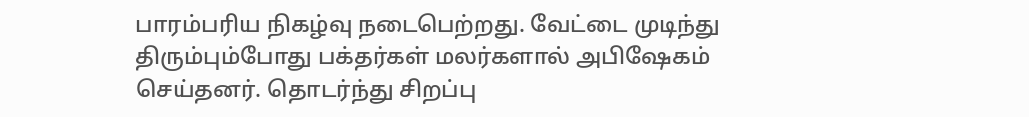பாரம்பரிய நிகழ்வு நடைபெற்றது. வேட்டை முடிந்து திரும்பும்போது பக்தர்கள் மலர்களால் அபிஷேகம் செய்தனர். தொடர்ந்து சிறப்பு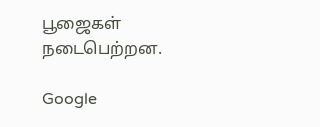பூஜைகள் நடைபெற்றன.

Google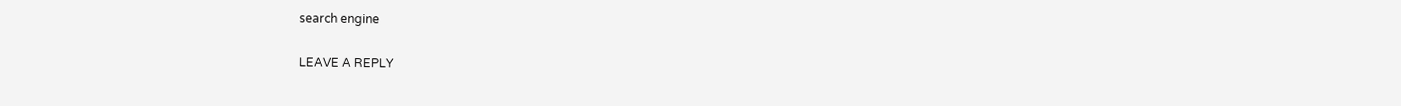search engine

LEAVE A REPLY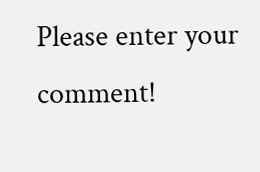Please enter your comment!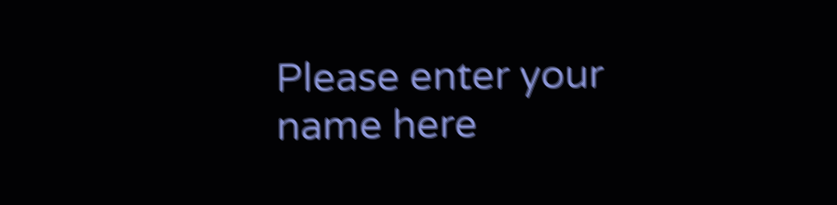Please enter your name here